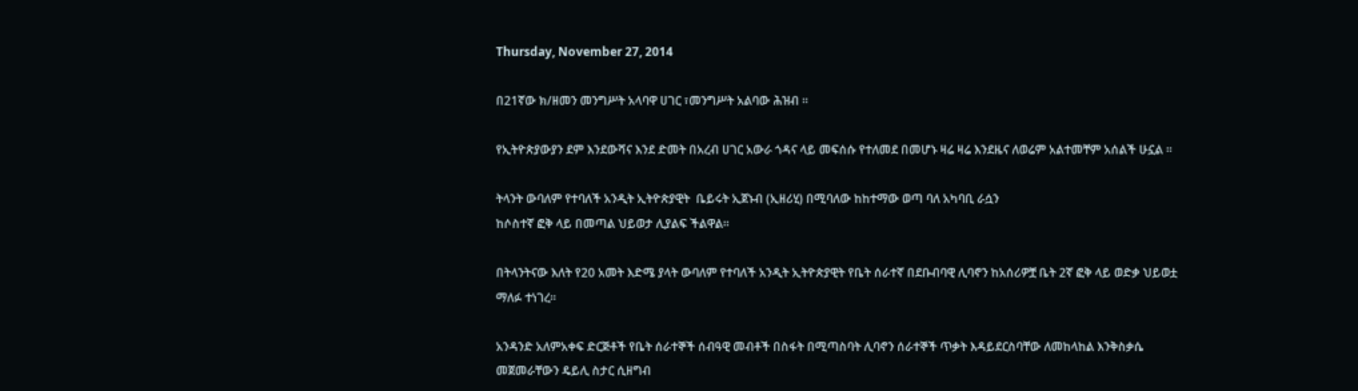Thursday, November 27, 2014

በ21ኛው ክ/ዘመን መንግሥት አላባዋ ሀገር ፣መንግሥት አልባው ሕዝብ ።

የኢትዮጵያውያን ደም እንደውሻና እንደ ድመት በአረብ ሀገር አውራ ጎዳና ላይ መፍሰሱ የተለመደ በመሆኑ ዛሬ ዛሬ እንደዜና ለወሬም አልተመቸም አሰልች ሁኗል ።

ትላንት ውባለም የተባለች አንዲት ኢትዮጵያዊት  ቤይሩት ኢጀኑብ (ኢዘሪሂ) በሚባለው ከከተማው ወጣ ባለ አካባቢ ራሷን
ከሶስተኛ ፎቅ ላይ በመጣል ህይወታ ሊያልፍ ችልዋል።

በትላንትናው እለት የ20 አመት እድሜ ያላት ውባለም የተባለች አንዲት ኢትዮጵያዊት የቤት ሰራተኛ በደቡብባዊ ሊባኖን ከአሰሪዎቿ ቤት 2ኛ ፎቅ ላይ ወድቃ ህይወቷ ማለፉ ተነገረ፡፡

አንዳንድ አለምአቀፍ ድርጅቶች የቤት ሰራተኞች ሰብዓዊ መብቶች በስፋት በሚጣስባት ሊባኖን ሰራተኞች ጥቃት እዳይደርስባቸው ለመከላከል እንቅስቃሴ መጀመራቸውን ዴይሊ ስታር ሲዘግብ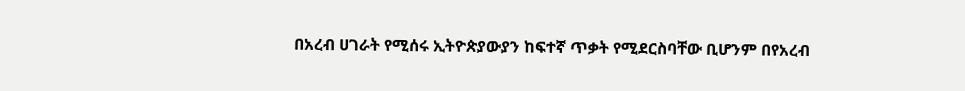በአረብ ሀገራት የሚሰሩ ኢትዮጵያውያን ከፍተኛ ጥቃት የሚደርስባቸው ቢሆንም በየአረብ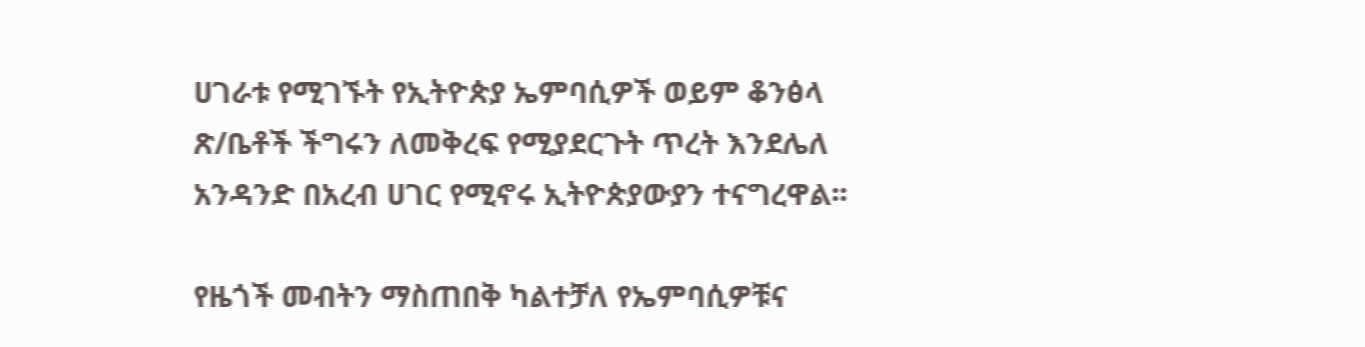ሀገራቱ የሚገኙት የኢትዮጵያ ኤምባሲዎች ወይም ቆንፅላ ጽ/ቤቶች ችግሩን ለመቅረፍ የሚያደርጉት ጥረት እንደሌለ አንዳንድ በአረብ ሀገር የሚኖሩ ኢትዮጵያውያን ተናግረዋል፡፡

የዜጎች መብትን ማስጠበቅ ካልተቻለ የኤምባሲዎቹና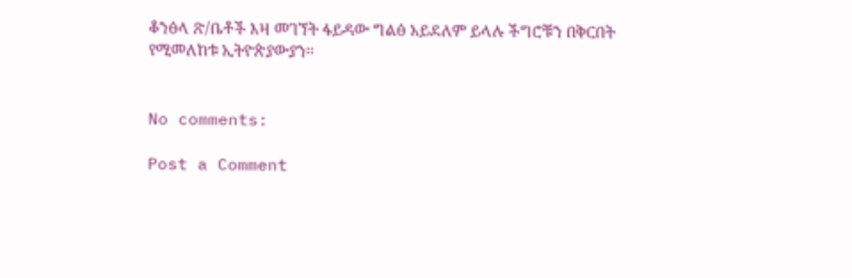ቆንፅላ ጽ/ቤቶች እዛ መገኘት ፋይዳው ግልፅ አይደለም ይላሉ ችግሮቹን በቅርበት የሚመለከቱ ኢትዮጵያውያን፡፡


No comments:

Post a Comment